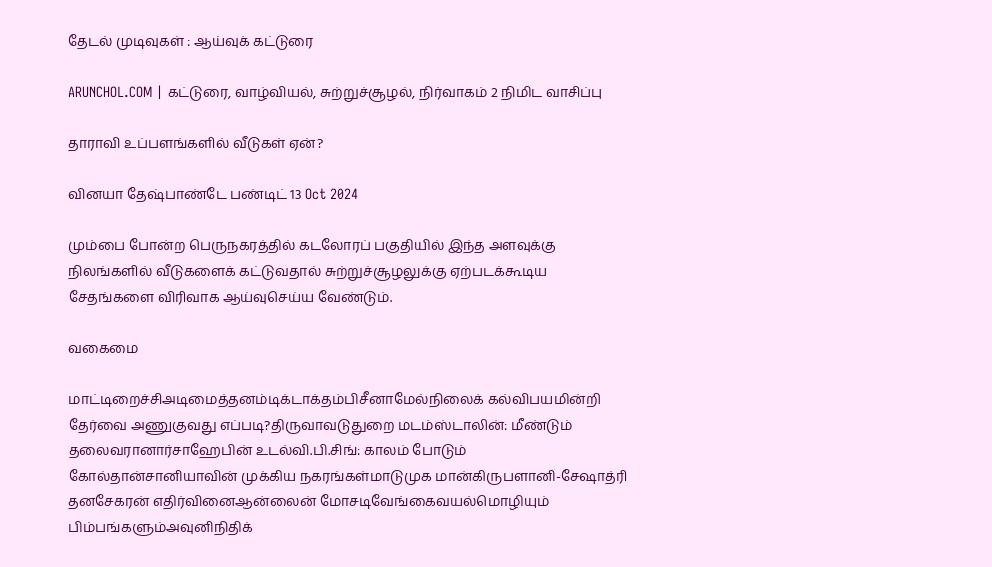தேடல் முடிவுகள் : ஆய்வுக் கட்டுரை

ARUNCHOL.COM | கட்டுரை, வாழ்வியல், சுற்றுச்சூழல், நிர்வாகம் 2 நிமிட வாசிப்பு

தாராவி உப்பளங்களில் வீடுகள் ஏன்?

வினயா தேஷ்பாண்டே பண்டிட் 13 Oct 2024

மும்பை போன்ற பெருநகரத்தில் கடலோரப் பகுதியில் இந்த அளவுக்கு நிலங்களில் வீடுகளைக் கட்டுவதால் சுற்றுச்சூழலுக்கு ஏற்படக்கூடிய சேதங்களை விரிவாக ஆய்வுசெய்ய வேண்டும்.

வகைமை

மாட்டிறைச்சிஅடிமைத்தனம்டிக்டாக்தம்பிசீனாமேல்நிலைக் கல்விபயமின்றி தேர்வை அணுகுவது எப்படி?திருவாவடுதுறை மடம்ஸ்டாலின்: மீண்டும் தலைவரானார்சாஹேபின் உடல்வி.பி.சிங்: காலம் போடும் கோல்தான்சானியாவின் முக்கிய நகரங்கள்மாடுமுக மான்கிருபளானி-சேஷாத்ரி தனசேகரன் எதிர்வினைஆன்லைன் மோசடிவேங்கைவயல்மொழியும் பிம்பங்களும்அவுனிநிதிக்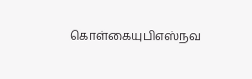கொள்கையுபிஎஸ்நவ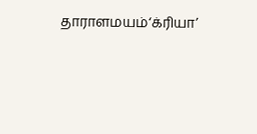தாராளமயம்‘க்ரியா’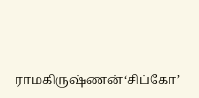ராமகிருஷ்ணன்‘சிப்கோ’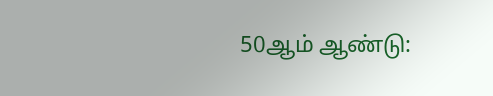50ஆம் ஆண்டு: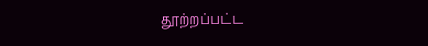தூற்றப்பட்ட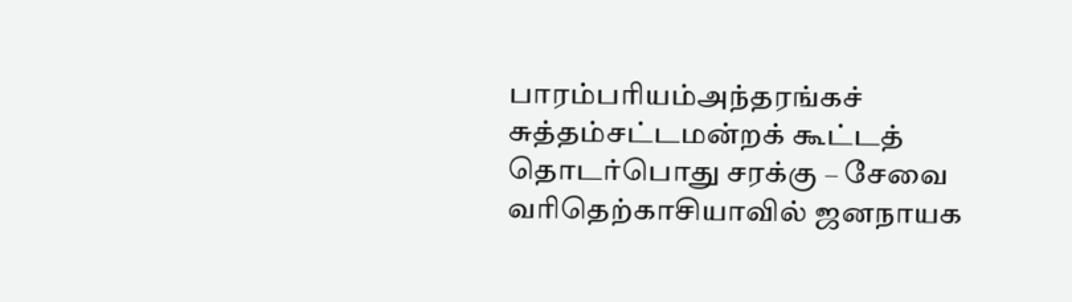பாரம்பரியம்அந்தரங்கச் சுத்தம்சட்டமன்றக் கூட்டத் தொடர்பொது சரக்கு – சேவை வரிதெற்காசியாவில் ஜனநாயக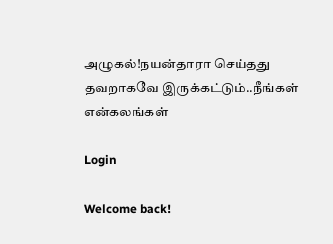அழுகல்!நயன்தாரா செய்தது தவறாகவே இருக்கட்டும்..நீங்கள் என்கலங்கள்

Login

Welcome back!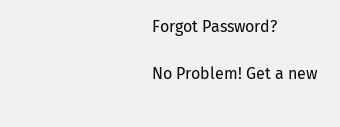Forgot Password?

No Problem! Get a new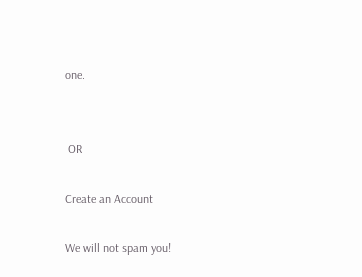one.


 OR

Create an Account

We will not spam you!